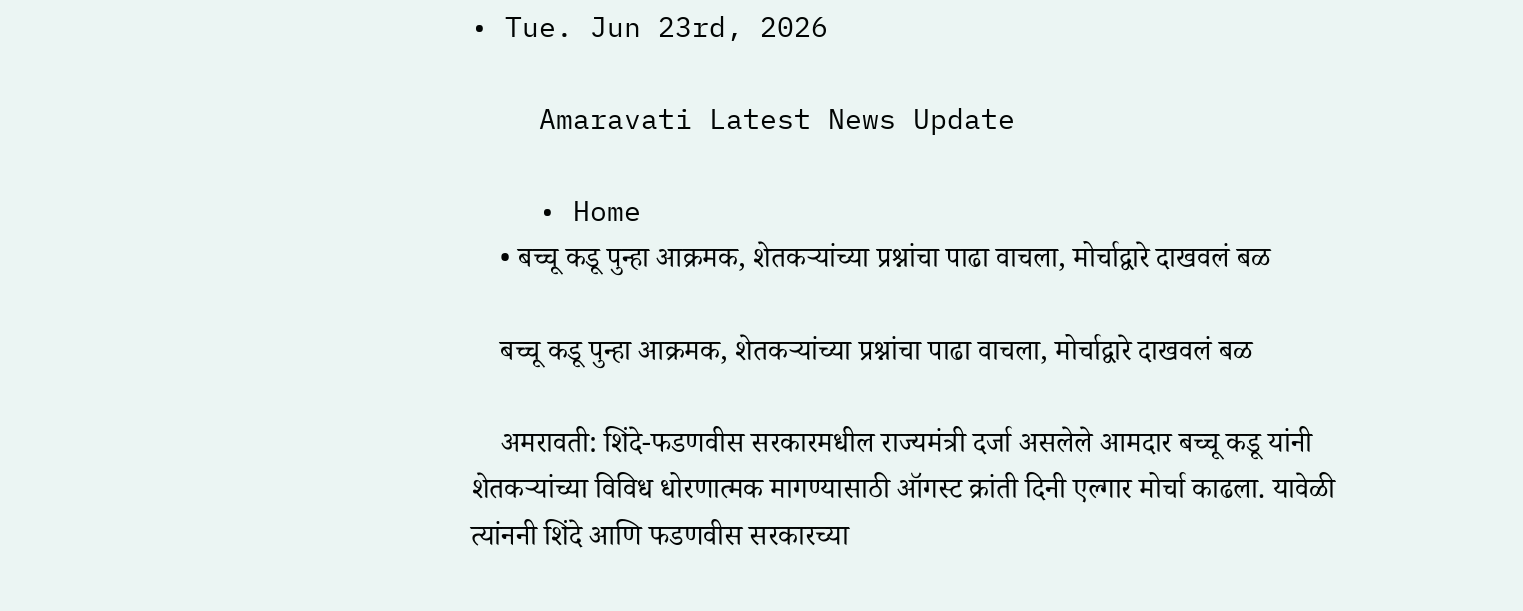• Tue. Jun 23rd, 2026

    Amaravati Latest News Update

    • Home
    • बच्चू कडू पुन्हा आक्रमक, शेतकऱ्यांच्या प्रश्नांचा पाढा वाचला, मोर्चाद्वारे दाखवलं बळ

    बच्चू कडू पुन्हा आक्रमक, शेतकऱ्यांच्या प्रश्नांचा पाढा वाचला, मोर्चाद्वारे दाखवलं बळ

    अमरावती: शिंदे-फडणवीस सरकारमधील राज्यमंत्री दर्जा असलेले आमदार बच्चू कडू यांनी शेतकऱ्यांच्या विविध धोरणात्मक मागण्यासाठी ऑगस्ट क्रांती दिनी एल्गार मोर्चा काढला. यावेळी त्यांननी शिंदे आणि फडणवीस सरकारच्या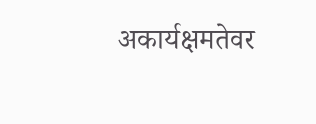अकार्यक्षमतेवर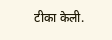टीका केली.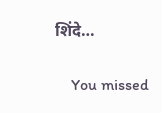शिंदे…

    You missed